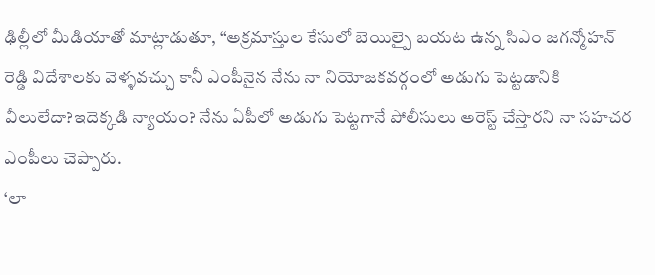ఢిల్లీలో మీడియాతో మాట్లాడుతూ, “అక్రమాస్తుల కేసులో బెయిల్పై బయట ఉన్న సిఎం జగన్మోహన్ రెడ్డి విదేశాలకు వెళ్ళవచ్చు కానీ ఎంపీనైన నేను నా నియోజకవర్గంలో అడుగు పెట్టడానికి వీలులేదా?ఇదెక్కడి న్యాయం? నేను ఏపీలో అడుగు పెట్టగానే పోలీసులు అరెస్ట్ చేస్తారని నా సహచర ఎంపీలు చెప్పారు.
‘లా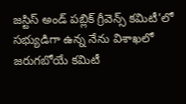జస్టిస్ అండ్ పబ్లిక్ గ్రీవెన్స్ కమిటీ’లో సభ్యుడిగా ఉన్న నేను విశాఖలో జరుగబోయే కమిటీ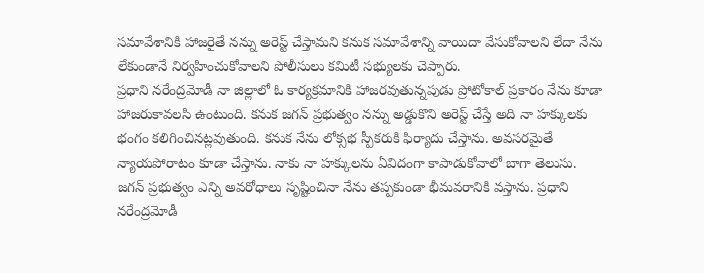సమావేశానికి హాజరైతే నన్ను అరెస్ట్ చేస్తామని కనుక సమావేశాన్ని వాయిదా వేసుకోవాలని లేదా నేను లేకుండానే నిర్వహించుకోవాలని పోలీసులు కమిటీ సభ్యులకు చెప్పారు.
ప్రధాని నరేంద్రమోడీ నా జిల్లాలో ఓ కార్యక్రమానికి హాజరవుతున్నపుడు ప్రోటోకాల్ ప్రకారం నేను కూడా హాజరుకావలసి ఉంటుంది. కనుక జగన్ ప్రభుత్వం నన్ను అడ్డుకొని అరెస్ట్ చేస్తే అది నా హక్కులకు భంగం కలిగించినట్లవుతుంది. కనుక నేను లోక్సభ స్పీకరుకి ఫిర్యాదు చేస్తాను. అవసరమైతే న్యాయపోరాటం కూడా చేస్తాను. నాకు నా హక్కులను ఏవిదంగా కాపాడుకోవాలో బాగా తెలుసు.
జగన్ ప్రభుత్వం ఎన్ని అవరోధాలు సృష్టించినా నేను తప్పకుండా భీమవరానికి వస్తాను. ప్రధాని నరేంద్రమోడీ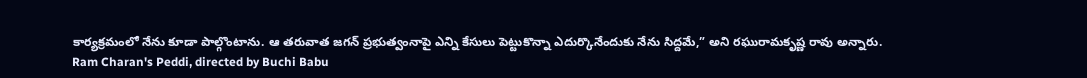కార్యక్రమంలో నేను కూడా పాల్గొంటాను. ఆ తరువాత జగన్ ప్రభుత్వంనాపై ఎన్ని కేసులు పెట్టుకొన్నా ఎదుర్కొనేందుకు నేను సిద్దమే,” అని రఘురామకృష్ణ రావు అన్నారు.
Ram Charan's Peddi, directed by Buchi Babu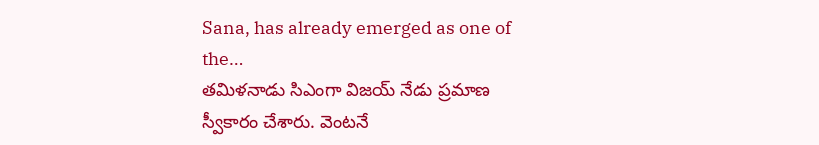Sana, has already emerged as one of the…
తమిళనాడు సిఎంగా విజయ్ నేడు ప్రమాణ స్వీకారం చేశారు. వెంటనే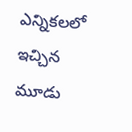ఎన్నికలలో ఇచ్చిన మూడు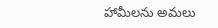హామీలను అమలు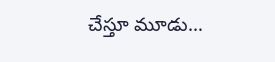చేస్తూ మూడు…